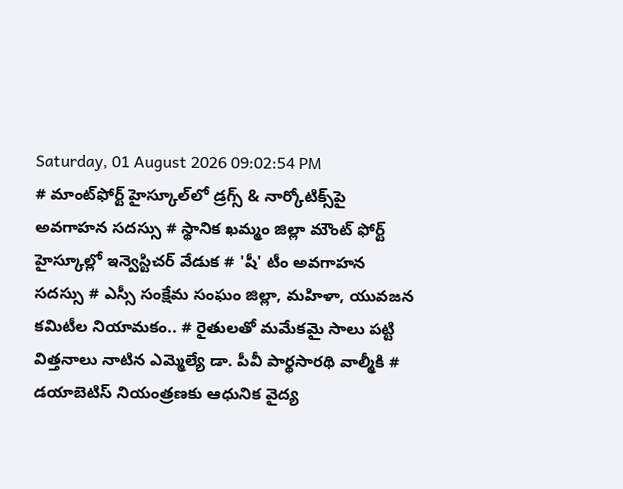Saturday, 01 August 2026 09:02:54 PM
# మాంట్‌ఫోర్ట్ హైస్కూల్‌లో డ్రగ్స్ & నార్కోటిక్స్‌పై అవగాహన సదస్సు # స్థానిక ఖమ్మం జిల్లా మౌంట్ ఫోర్ట్ హైస్కూల్లో ఇన్వెస్టిచర్ వేడుక # 'షీ' టీం అవగాహన సదస్సు # ఎస్సీ సంక్షేమ సంఘం జిల్లా, మహిళా, యువజన కమిటీల నియామకం.. # రైతులతో మమేకమై సాలు పట్టి విత్తనాలు నాటిన ఎమ్మెల్యే డా. పీవీ పార్థసారథి వాల్మీకి # డయాబెటిస్ నియంత్రణకు ఆధునిక వైద్య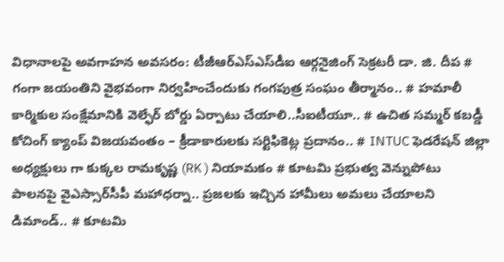విధానాలపై అవగాహన అవసరం: టీజీఆర్‌ఎస్‌ఎస్‌డీఐ ఆర్గనైజింగ్ సెక్రటరీ డా. జి. దీప # గంగా జయంతిని వైభవంగా నిర్వహించేందుకు గంగపుత్ర సంఘం తీర్మానం.. # హమాలీ కార్మికుల సంక్షేమానికి వెల్ఫేర్ బోర్డు ఏర్పాటు చేయాలి..సీఐటీయూ.. # ఉచిత సమ్మర్ కబడ్డీ కోచింగ్ క్యాంప్ విజయవంతం – క్రీడాకారులకు సర్టిఫికెట్ల ప్రదానం.. # INTUC ఫెడరేషన్ జిల్లా అధ్యక్షులు గా కుక్కల రామకృష్ణ (RK ) నియామకం # కూటమి ప్రభుత్వ వెన్నుపోటు పాలనపై వైఎస్సార్‌సీపీ మహాధర్నా.. ప్రజలకు ఇచ్చిన హామీలు అమలు చేయాలని డిమాండ్.. # కూటమి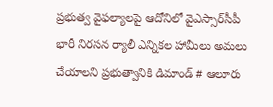ప్రభుత్వ వైఫల్యాలపై ఆదోనిలో వైఎస్సార్‌సీపీ భారీ నిరసన ర్యాలీ ఎన్నికల హామీలు అమలు చేయాలని ప్రభుత్వానికి డిమాండ్ # ఆలూరు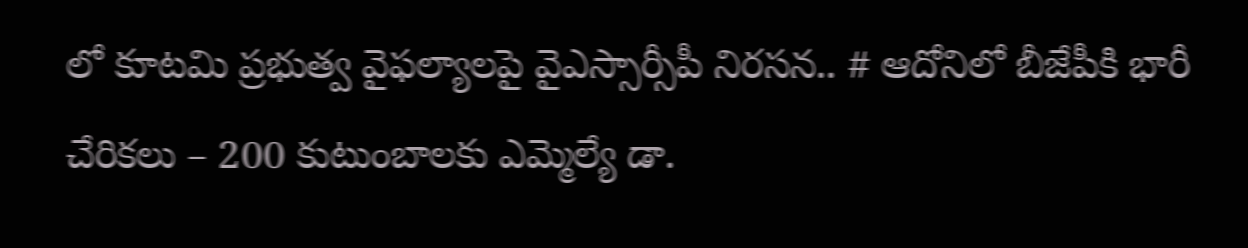లో కూటమి ప్రభుత్వ వైఫల్యాలపై వైఎస్సార్సీపీ నిరసన.. # ఆదోనిలో బీజేపీకి భారీ చేరికలు – 200 కుటుంబాలకు ఎమ్మెల్యే డా.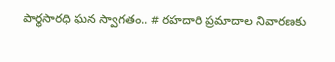పార్థసారధి ఘన స్వాగతం.. # రహదారి ప్రమాదాల నివారణకు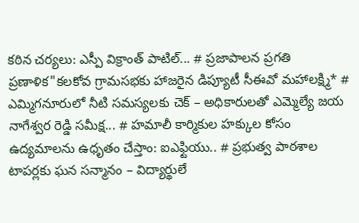కఠిన చర్యలు: ఎస్పీ విక్రాంత్ పాటిల్... # ప్రజాపాలన ప్రగతి ప్రణాళిక"కలకోవ గ్రామసభకు హాజరైన డిప్యూటీ సీఈవో మహాలక్ష్మి* # ఎమ్మిగనూరులో నీటి సమస్యలకు చెక్ – అధికారులతో ఎమ్మెల్యే జయ నాగేశ్వర రెడ్డి సమీక్ష... # హమాలీ కార్మికుల హక్కుల కోసం ఉద్యమాలను ఉధృతం చేస్తాం: ఐఎఫ్టియు.. # ప్రభుత్వ పాఠశాల టాపర్లకు ఘన సన్మానం – విద్యార్థులే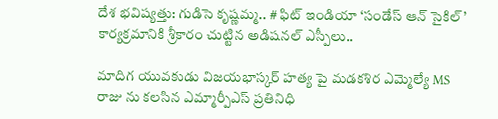దేశ భవిష్యత్తు: గుడిసె కృష్ణమ్మ.. # ఫిట్ ఇండియా ‘సండేస్ ఆన్ సైకిల్’ కార్యక్రమానికి శ్రీకారం చుట్టిన అడిషనల్ ఎస్పీలు..

మాదిగ యువకుడు విజయభాస్కర్ హత్య పై మడకశిర ఎమ్మెల్యే MS రాజు ను కలసిన ఎమ్మార్పీఎస్ ప్రతినిధి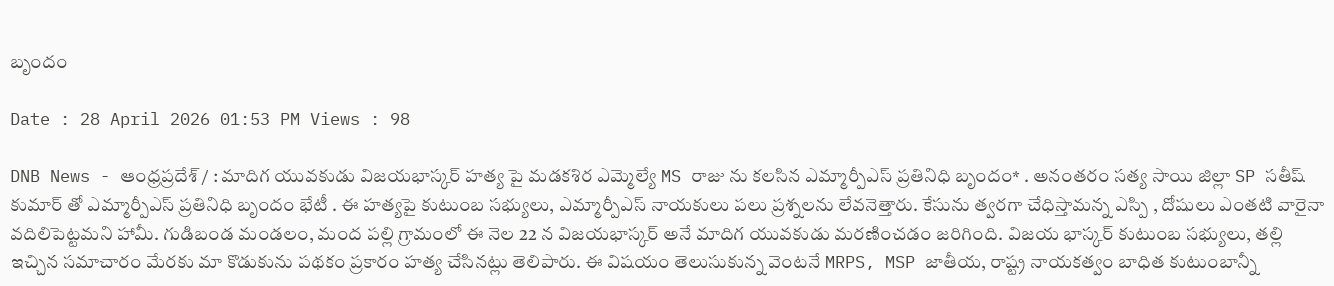బృందం

Date : 28 April 2026 01:53 PM Views : 98

DNB News - ఆంధ్రప్రదేశ్ / : మాదిగ యువకుడు విజయభాస్కర్ హత్య పై మడకశిర ఎమ్మెల్యే MS రాజు ను కలసిన ఎమ్మార్పీఎస్ ప్రతినిధి బృందం* . అనంతరం సత్య సాయి జిల్లా SP సతీష్ కుమార్ తో ఎమ్మార్పీఎస్ ప్రతినిధి బృందం భేటీ . ఈ హత్యపై కుటుంబ సభ్యులు, ఎమ్మార్పీఎస్ నాయకులు పలు ప్రశ్నలను లేవనెత్తారు. కేసును త్వరగా చేధిస్తామన్న ఎస్పి , దోషులు ఎంతటి వారైనా వదిలిపెట్టమని హామీ. గుడిబండ మండలం, మంద పల్లి గ్రామంలో ఈ నెల 22 న విజయభాస్కర్ అనే మాదిగ యువకుడు మరణించడం జరిగింది. విజయ భాస్కర్ కుటుంబ సభ్యులు, తల్లి ఇచ్చిన సమాచారం మేరకు మా కొడుకును పథకం ప్రకారం హత్య చేసినట్లు తెలిపారు. ఈ విషయం తెలుసుకున్న వెంటనే MRPS, MSP జాతీయ, రాష్ట్ర నాయకత్వం బాధిత కుటుంబాన్నీ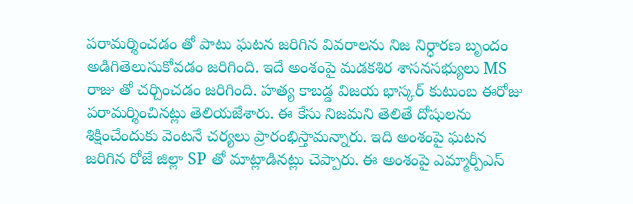పరామర్శించడం తో పాటు ఘటన జరిగిన వివరాలను నిజ నిర్ధారణ బృందం అడిగితెలుసుకోవడం జరిగింది. ఇదే అంశంపై మడకశిర శాసనసభ్యులు MS రాజు తో చర్చించడం జరిగింది. హత్య కాబడ్డ విజయ భాస్కర్ కుటుంబ ఈరోజు పరామర్శించినట్లు తెలియజేశారు. ఈ కేసు నిజమని తెలితే దోషులను శిక్షించేందుకు వెంటనే చర్యలు ప్రారంభిస్తామన్నారు. ఇది అంశంపై ఘటన జరిగిన రోజే జిల్లా SP తో మాట్లాడినట్లు చెప్పారు. ఈ అంశంపై ఎమ్మార్పీఎస్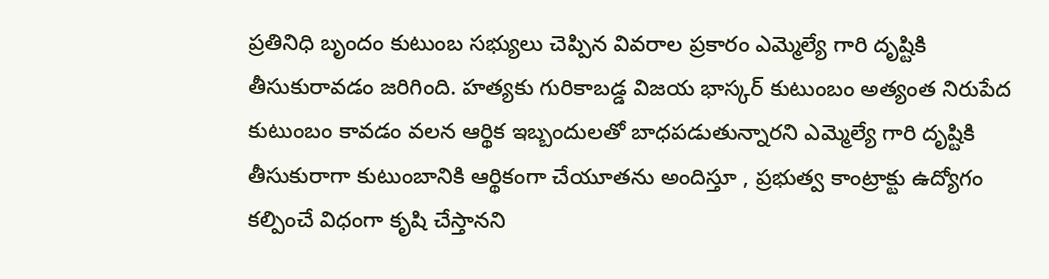ప్రతినిధి బృందం కుటుంబ సభ్యులు చెప్పిన వివరాల ప్రకారం ఎమ్మెల్యే గారి దృష్టికి తీసుకురావడం జరిగింది. హత్యకు గురికాబడ్డ విజయ భాస్కర్ కుటుంబం అత్యంత నిరుపేద కుటుంబం కావడం వలన ఆర్థిక ఇబ్బందులతో బాధపడుతున్నారని ఎమ్మెల్యే గారి దృష్టికి తీసుకురాగా కుటుంబానికి ఆర్థికంగా చేయూతను అందిస్తూ , ప్రభుత్వ కాంట్రాక్టు ఉద్యోగం కల్పించే విధంగా కృషి చేస్తానని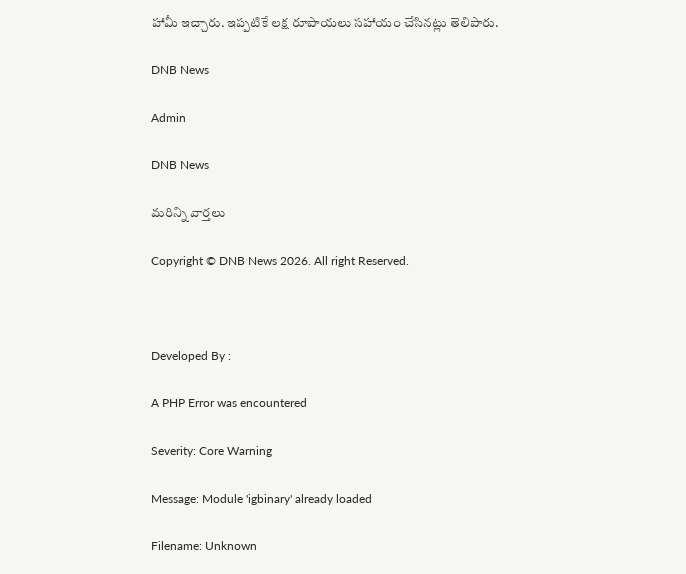హామీ ఇచ్చారు. ఇప్పటికే లక్ష రూపాయలు సహాయం చేసినట్లు తెలిపారు.

DNB News

Admin

DNB News

మరిన్ని వార్తలు

Copyright © DNB News 2026. All right Reserved.



Developed By :

A PHP Error was encountered

Severity: Core Warning

Message: Module 'igbinary' already loaded

Filename: Unknown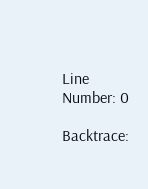Line Number: 0

Backtrace: